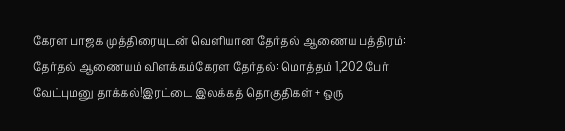கேரள பாஜக முத்திரையுடன் வெளியான தேர்தல் ஆணைய பத்திரம்: தேர்தல் ஆணையம் விளக்கம்கேரள தேர்தல்: மொத்தம் 1,202 பேர் வேட்புமனு தாக்கல்!இரட்டை இலக்கத் தொகுதிகள் + ஒரு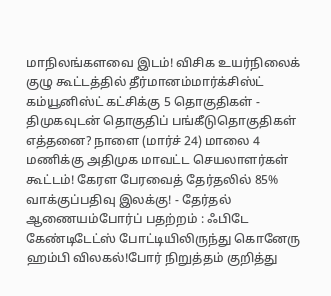மாநிலங்களவை இடம்! விசிக உயர்நிலைக் குழு கூட்டத்தில் தீர்மானம்மார்க்சிஸ்ட் கம்யூனிஸ்ட் கட்சிக்கு 5 தொகுதிகள் - திமுகவுடன் தொகுதிப் பங்கீடுதொகுதிகள் எத்தனை? நாளை (மார்ச் 24) மாலை 4 மணிக்கு அதிமுக மாவட்ட செயலாளர்கள் கூட்டம்! கேரள பேரவைத் தேர்தலில் 85% வாக்குப்பதிவு இலக்கு! - தேர்தல் ஆணையம்போர்ப் பதற்றம் : ஃபிடே கேண்டிடேட்ஸ் போட்டியிலிருந்து கொனேரு ஹம்பி விலகல்!போர் நிறுத்தம் குறித்து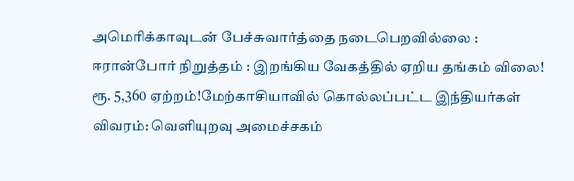அமெரிக்காவுடன் பேச்சுவார்த்தை நடைபெறவில்லை : ஈரான்போர் நிறுத்தம் : இறங்கிய வேகத்தில் ஏறிய தங்கம் விலை! ரூ. 5,360 ஏற்றம்!மேற்காசியாவில் கொல்லப்பட்ட இந்தியர்கள் விவரம்: வெளியுறவு அமைச்சகம்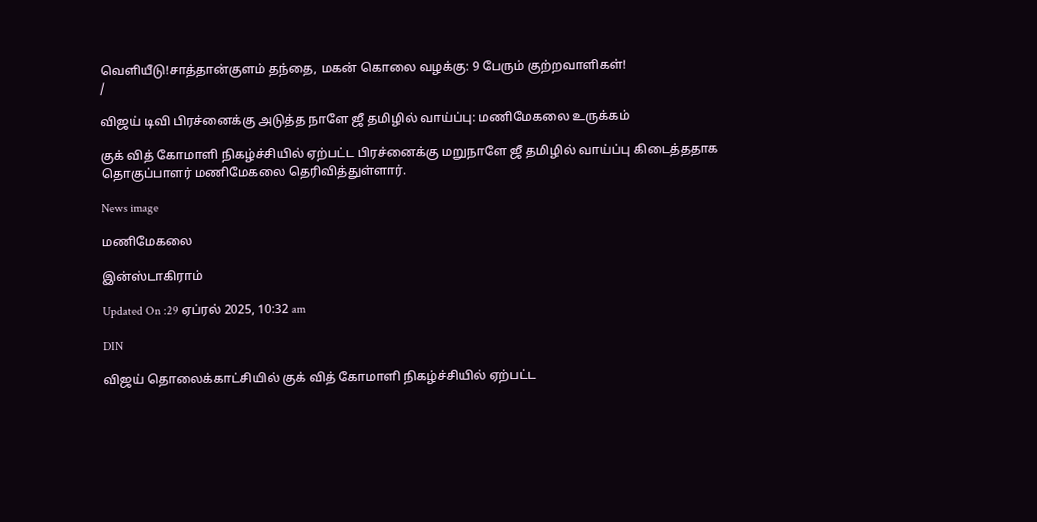வெளியீடு!சாத்தான்குளம் தந்தை, மகன் கொலை வழக்கு: 9 பேரும் குற்றவாளிகள்!
/

விஜய் டிவி பிரச்னைக்கு அடுத்த நாளே ஜீ தமிழில் வாய்ப்பு: மணிமேகலை உருக்கம்

குக் வித் கோமாளி நிகழ்ச்சியில் ஏற்பட்ட பிரச்னைக்கு மறுநாளே ஜீ தமிழில் வாய்ப்பு கிடைத்ததாக தொகுப்பாளர் மணிமேகலை தெரிவித்துள்ளார்.

News image

மணிமேகலை

இன்ஸ்டாகிராம்

Updated On :29 ஏப்ரல் 2025, 10:32 am

DIN

விஜய் தொலைக்காட்சியில் குக் வித் கோமாளி நிகழ்ச்சியில் ஏற்பட்ட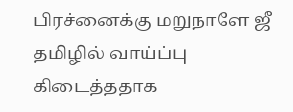பிரச்னைக்கு மறுநாளே ஜீ தமிழில் வாய்ப்பு கிடைத்ததாக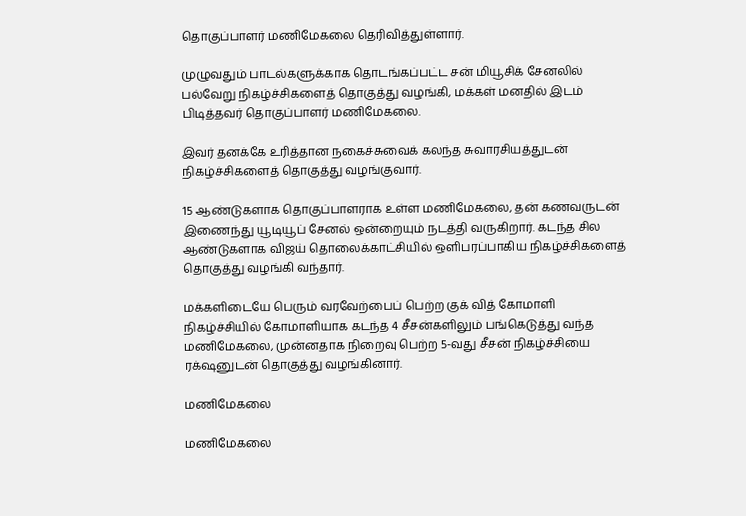தொகுப்பாளர் மணிமேகலை தெரிவித்துள்ளார்.

முழுவதும் பாடல்களுக்காக தொடங்கப்பட்ட சன் மியூசிக் சேனலில் பல்வேறு நிகழ்ச்சிகளைத் தொகுத்து வழங்கி, மக்கள் மனதில் இடம் பிடித்தவர் தொகுப்பாளர் மணிமேகலை.

இவர் தனக்கே உரித்தான நகைச்சுவைக் கலந்த சுவாரசியத்துடன் நிகழ்ச்சிகளைத் தொகுத்து வழங்குவார்.

15 ஆண்டுகளாக தொகுப்பாளராக உள்ள மணிமேகலை, தன் கணவருடன் இணைந்து யூடியூப் சேனல் ஒன்றையும் நடத்தி வருகிறார். கடந்த சில ஆண்டுகளாக விஜய் தொலைக்காட்சியில் ஒளிபரப்பாகிய நிகழ்ச்சிகளைத் தொகுத்து வழங்கி வந்தார்.

மக்களிடையே பெரும் வரவேற்பைப் பெற்ற குக் வித் கோமாளி நிகழ்ச்சியில் கோமாளியாக கடந்த 4 சீசன்களிலும் பங்கெடுத்து வந்த மணிமேகலை, முன்னதாக நிறைவு பெற்ற 5-வது சீசன் நிகழ்ச்சியை ரக்‌ஷனுடன் தொகுத்து வழங்கினார்.

மணிமேகலை

மணிமேகலை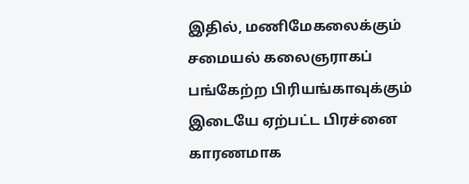இதில், மணிமேகலைக்கும் சமையல் கலைஞராகப் பங்கேற்ற பிரியங்காவுக்கும் இடையே ஏற்பட்ட பிரச்னை காரணமாக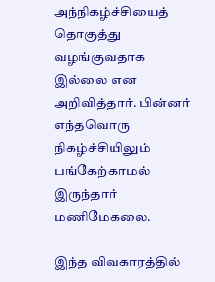அந்நிகழ்ச்சியைத் தொகுத்து வழங்குவதாக இல்லை என அறிவித்தார். பின்னர் எந்தவொரு நிகழ்ச்சியிலும் பங்கேற்காமல் இருந்தார் மணிமேகலை.

இந்த விவகாரத்தில்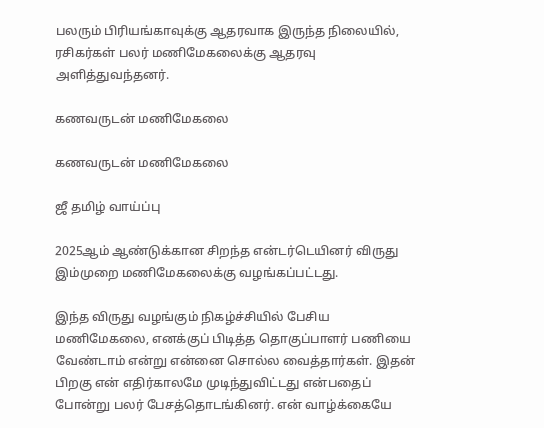பலரும் பிரியங்காவுக்கு ஆதரவாக இருந்த நிலையில், ரசிகர்கள் பலர் மணிமேகலைக்கு ஆதரவு அளித்துவந்தனர்.

கணவருடன் மணிமேகலை

கணவருடன் மணிமேகலை

ஜீ தமிழ் வாய்ப்பு

2025ஆம் ஆண்டுக்கான சிறந்த என்டர்டெயினர் விருது இம்முறை மணிமேகலைக்கு வழங்கப்பட்டது.

இந்த விருது வழங்கும் நிகழ்ச்சியில் பேசிய மணிமேகலை, எனக்குப் பிடித்த தொகுப்பாளர் பணியை வேண்டாம் என்று என்னை சொல்ல வைத்தார்கள். இதன் பிறகு என் எதிர்காலமே முடிந்துவிட்டது என்பதைப் போன்று பலர் பேசத்தொடங்கினர். என் வாழ்க்கையே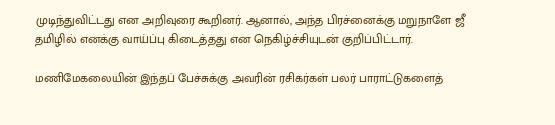முடிந்துவிட்டது என அறிவுரை கூறினர். ஆனால், அந்த பிரச்னைக்கு மறுநாளே ஜீ தமிழில் எனக்கு வாய்ப்பு கிடைத்தது என நெகிழ்ச்சியுடன் குறிப்பிட்டார்.

மணிமேகலையின் இந்தப் பேச்சுக்கு அவரின் ரசிகர்கள் பலர் பாராட்டுகளைத்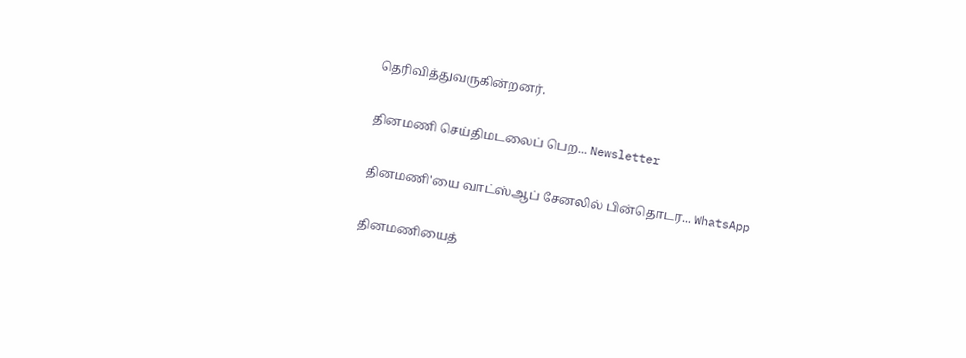தெரிவித்துவருகின்றனர்.

தினமணி செய்திமடலைப் பெற... Newsletter

தினமணி'யை வாட்ஸ்ஆப் சேனலில் பின்தொடர... WhatsApp

தினமணியைத்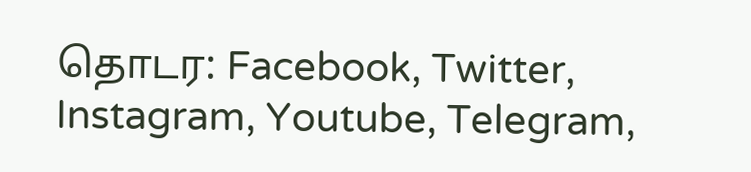தொடர: Facebook, Twitter, Instagram, Youtube, Telegram,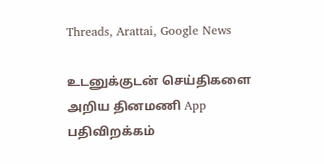Threads, Arattai, Google News

உடனுக்குடன் செய்திகளை அறிய தினமணி App பதிவிறக்கம்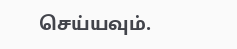செய்யவும்.